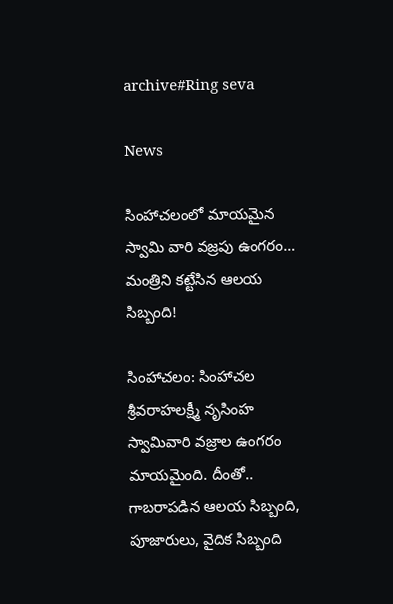archive#Ring seva

News

సింహాచలంలో మాయమైన స్వామి వారి వజ్రపు ఉంగరం… మంత్రిని కట్టేసిన ఆలయ సిబ్బంది!

సింహాచ‌లం: సింహాచల శ్రీవరాహలక్ష్మీ నృసింహ స్వామివారి వజ్రాల ఉంగరం మాయమైంది. దీంతో.. గాబరాపడిన ఆలయ సిబ్బంది, పూజారులు, వైదిక సిబ్బంది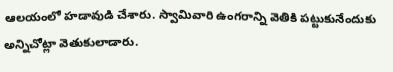ఆలయంలో హడావుడి చేశారు. స్వామివారి ఉంగరాన్ని వెతికి పట్టుకునేందుకు అన్నిచోట్లా వెతుకులాడారు.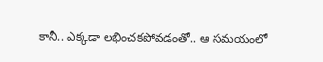కానీ.. ఎక్కడా లభించకపోవడంతో.. ఆ సమయంలో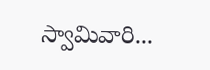స్వామివారి...